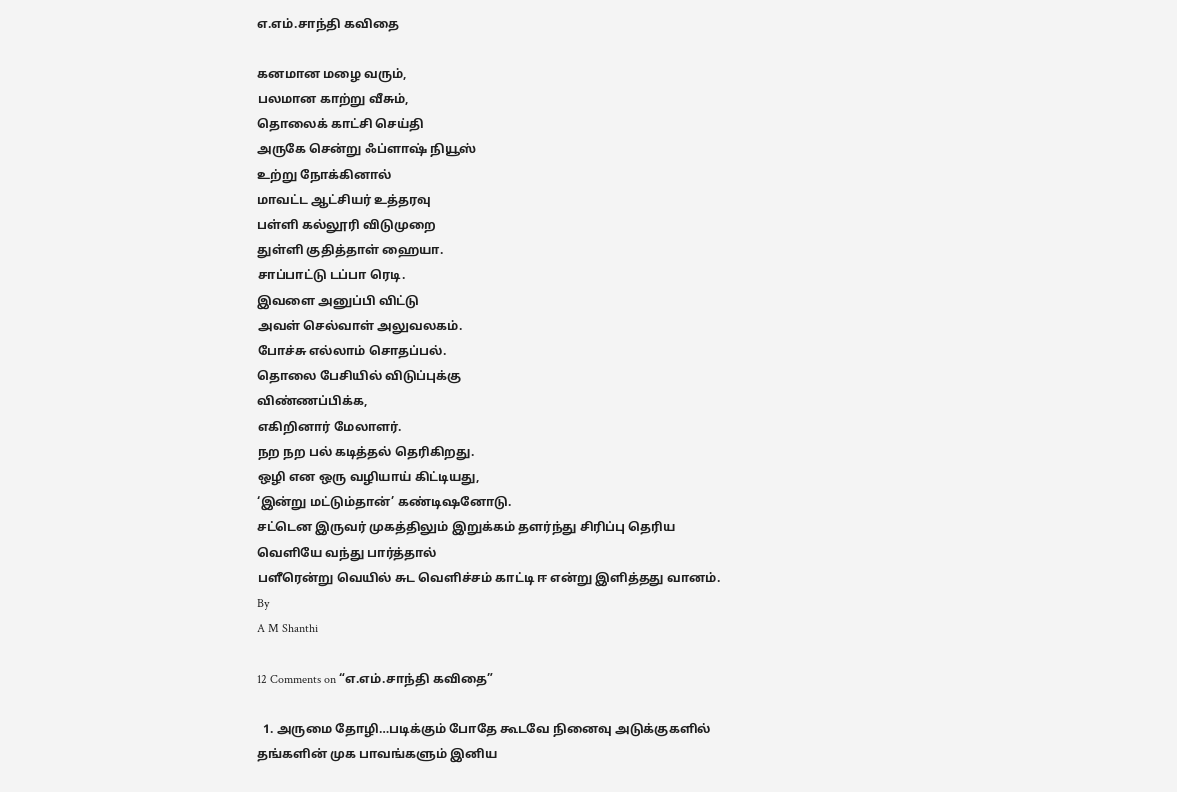எ.எம்.சாந்தி கவிதை

கனமான மழை வரும்,
பலமான காற்று வீசும்,
தொலைக் காட்சி செய்தி
அருகே சென்று ஃப்ளாஷ் நியூஸ்
உற்று நோக்கினால்
மாவட்ட ஆட்சியர் உத்தரவு
பள்ளி கல்லூரி விடுமுறை
துள்ளி குதித்தாள் ஹையா.
சாப்பாட்டு டப்பா ரெடி.
இவளை அனுப்பி விட்டு
அவள் செல்வாள் அலுவலகம்.
போச்சு எல்லாம் சொதப்பல்.
தொலை பேசியில் விடுப்புக்கு
விண்ணப்பிக்க,
எகிறினார் மேலாளர்.
நற நற பல் கடித்தல் தெரிகிறது.
ஒழி என ஒரு வழியாய் கிட்டியது,
‘இன்று மட்டும்தான்’ கண்டிஷனோடு.
சட்டென இருவர் முகத்திலும் இறுக்கம் தளர்ந்து சிரிப்பு தெரிய
வெளியே வந்து பார்த்தால்
பளீரென்று வெயில் சுட வெளிச்சம் காட்டி ஈ என்று இளித்தது வானம்.
By
A M Shanthi

12 Comments on “எ.எம்.சாந்தி கவிதை”

  1. அருமை தோழி…படிக்கும் போதே கூடவே நினைவு அடுக்குகளில் தங்களின் முக பாவங்களும் இனிய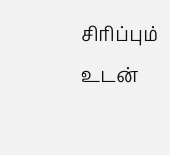சிரிப்பும் உடன்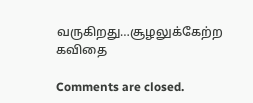வருகிறது…சூழலுக்கேற்ற கவிதை

Comments are closed.